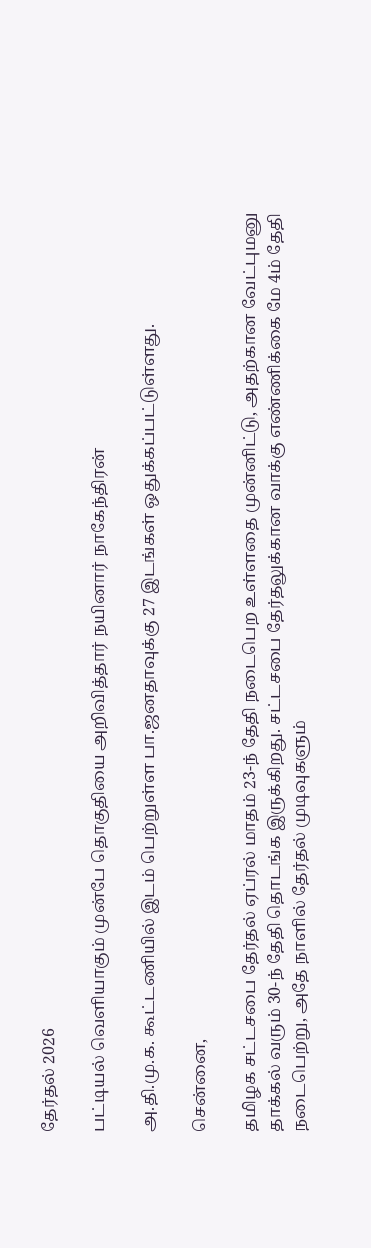தேர்தல் 2026

பட்டியல் வெளியாகும் முன்பே தொகுதியை அறிவித்தார் நயினார் நாகேந்திரன்

அ.தி.மு.க. கூட்டணியில் இடம் பெற்றுள்ள பா.ஜனதாவுக்கு 27 இடங்கள் ஒதுக்கப்பட்டுள்ளது.

சென்னை,

தமிழக சட்டசபை தேர்தல் ஏப்ரல் மாதம் 23-ந் தேதி நடைபெற உள்ளதை முன்னிட்டு, அதற்கான வேட்புமனு தாக்கல் வரும் 30-ந் தேதி தொடங்க இருக்கிறது. சட்டசபை தேர்தலுக்கான வாக்கு எண்ணிக்கை மே 4ம் தேதி நடைபெற்று, அதே நாளில் தேர்தல் முடிவுகளும்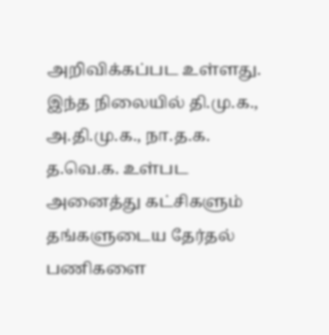அறிவிக்கப்பட உள்ளது. இந்த நிலையில் தி.மு.க., அ.தி.மு.க., நா.த.க. த.வெ.க. உள்பட அனைத்து கட்சிகளும் தங்களுடைய தேர்தல் பணிகளை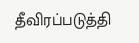தீவிரப்படுத்தி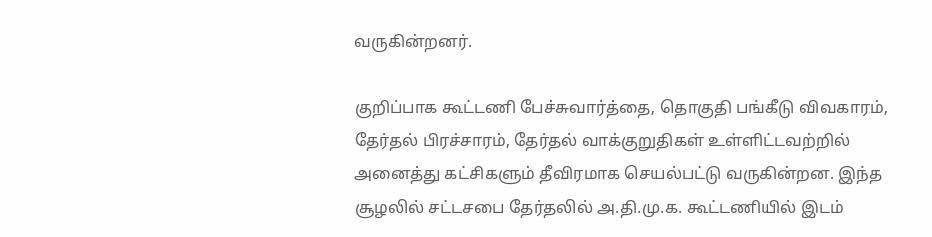வருகின்றனர்.

குறிப்பாக கூட்டணி பேச்சுவார்த்தை, தொகுதி பங்கீடு விவகாரம், தேர்தல் பிரச்சாரம், தேர்தல் வாக்குறுதிகள் உள்ளிட்டவற்றில் அனைத்து கட்சிகளும் தீவிரமாக செயல்பட்டு வருகின்றன. இந்த சூழலில் சட்டசபை தேர்தலில் அ.தி.மு.க. கூட்டணியில் இடம்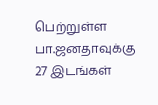பெற்றுள்ள பா.ஜனதாவுக்கு 27 இடங்கள்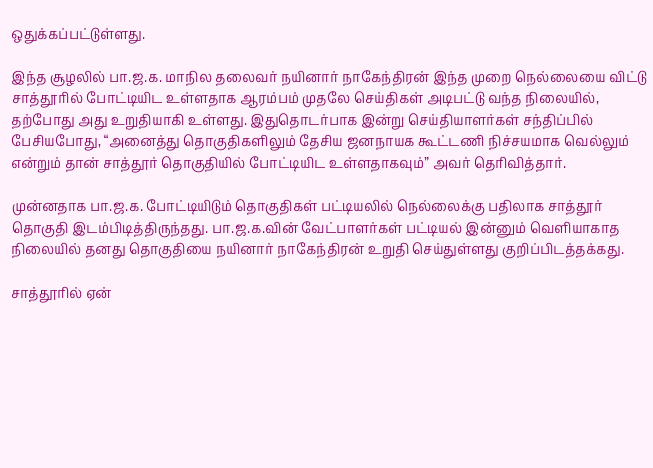ஒதுக்கப்பட்டுள்ளது.

இந்த சூழலில் பா.ஜ.க. மாநில தலைவர் நயினார் நாகேந்திரன் இந்த முறை நெல்லையை விட்டு சாத்தூரில் போட்டியிட உள்ளதாக ஆரம்பம் முதலே செய்திகள் அடிபட்டு வந்த நிலையில், தற்போது அது உறுதியாகி உள்ளது. இதுதொடர்பாக இன்று செய்தியாளர்கள் சந்திப்பில் பேசியபோது, “அனைத்து தொகுதிகளிலும் தேசிய ஜனநாயக கூட்டணி நிச்சயமாக வெல்லும் என்றும் தான் சாத்தூர் தொகுதியில் போட்டியிட உள்ளதாகவும்” அவர் தெரிவித்தார்.

முன்னதாக பா.ஜ.க. போட்டியிடும் தொகுதிகள் பட்டியலில் நெல்லைக்கு பதிலாக சாத்தூர் தொகுதி இடம்பிடித்திருந்தது. பா.ஜ.க.வின் வேட்பாளர்கள் பட்டியல் இன்னும் வெளியாகாத நிலையில் தனது தொகுதியை நயினார் நாகேந்திரன் உறுதி செய்துள்ளது குறிப்பிடத்தக்கது.

சாத்தூரில் ஏன்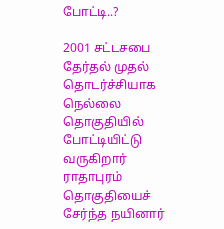போட்டி..?

2001 சட்டசபை தேர்தல் முதல் தொடர்ச்சியாக நெல்லை தொகுதியில் போட்டியிட்டு வருகிறார் ராதாபுரம் தொகுதியைச் சேர்ந்த நயினார்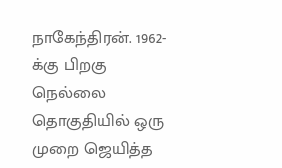நாகேந்திரன். 1962-க்கு பிறகு நெல்லை தொகுதியில் ஒரு முறை ஜெயித்த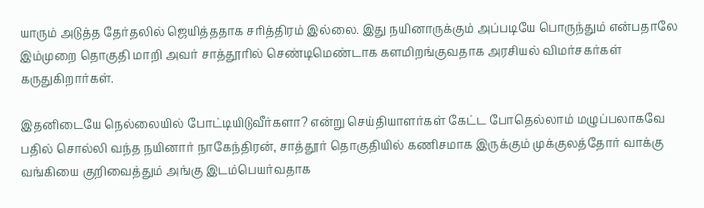யாரும் அடுத்த தேர்தலில் ஜெயித்ததாக சரித்திரம் இல்லை. இது நயினாருக்கும் அப்படியே பொருந்தும் என்பதாலே இம்முறை தொகுதி மாறி அவர் சாத்தூரில் செண்டிமெண்டாக களமிறங்குவதாக அரசியல் விமர்சகர்கள் கருதுகிறார்கள்.

இதனிடையே நெல்லையில் போட்டியிடுவீர்களா? என்று செய்தியாளர்கள் கேட்ட போதெல்லாம் மழுப்பலாகவே பதில் சொல்லி வந்த நயினார் நாகேந்திரன், சாத்தூர் தொகுதியில் கணிசமாக இருக்கும் முக்குலத்தோர் வாக்கு வங்கியை குறிவைத்தும் அங்கு இடம்பெயர்வதாக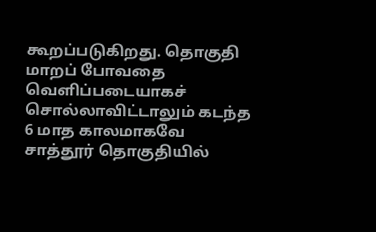கூறப்படுகிறது. தொகுதி மாறப் போவதை வெளிப்படையாகச் சொல்லாவிட்டாலும் கடந்த 6 மாத காலமாகவே சாத்தூர் தொகுதியில்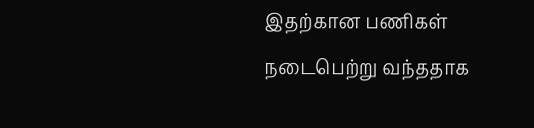இதற்கான பணிகள் நடைபெற்று வந்ததாக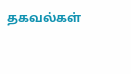தகவல்கள்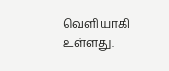வெளியாகி உள்ளது.